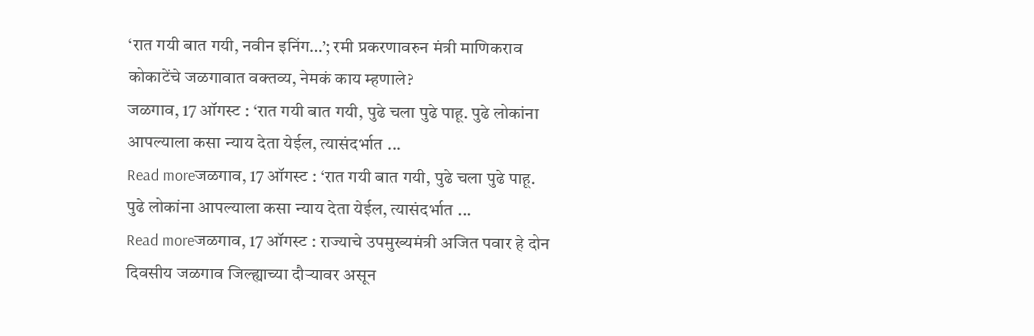‘रात गयी बात गयी, नवीन इनिंग…’; रमी प्रकरणावरुन मंत्री माणिकराव कोकाटेंचे जळगावात वक्तव्य, नेमकं काय म्हणाले?
जळगाव, 17 ऑगस्ट : ‘रात गयी बात गयी, पुढे चला पुढे पाहू. पुढे लोकांना आपल्याला कसा न्याय देता येईल, त्यासंदर्भात ...
Read moreजळगाव, 17 ऑगस्ट : ‘रात गयी बात गयी, पुढे चला पुढे पाहू. पुढे लोकांना आपल्याला कसा न्याय देता येईल, त्यासंदर्भात ...
Read moreजळगाव, 17 ऑगस्ट : राज्याचे उपमुख्यमंत्री अजित पवार हे दोन दिवसीय जळगाव जिल्ह्याच्या दौऱ्यावर असून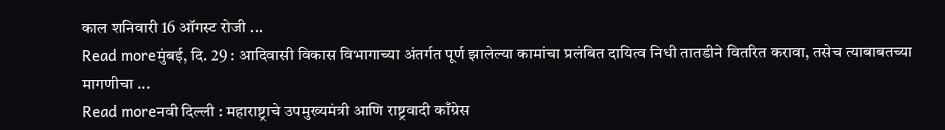काल शनिवारी 16 ऑगस्ट रोजी ...
Read moreमुंबई, दि. 29 : आदिवासी विकास विभागाच्या अंतर्गत पूर्ण झालेल्या कामांचा प्रलंबित दायित्व निधी तातडीने वितरित करावा, तसेच त्याबाबतच्या मागणीचा ...
Read moreनवी दिल्ली : महाराष्ट्राचे उपमुख्यमंत्री आणि राष्ट्रवादी काँग्रेस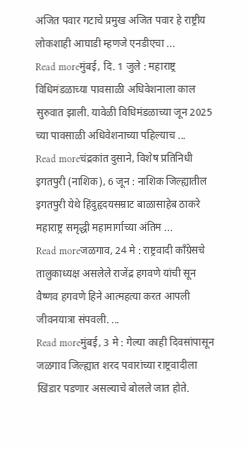अजित पवार गटाचे प्रमुख अजित पवार हे राष्ट्रीय लोकशाही आघाडी म्हणजे एनडीएचा ...
Read moreमुंबई, दि. 1 जुले : महाराष्ट्र विधिमंडळाच्या पावसाळी अधिवेशनाला काल सुरुवात झाली. यावेळी विधिमंडळाच्या जून 2025 च्या पावसाळी अधिवेशनाच्या पहिल्याच ...
Read moreचंद्रकांत दुसाने, विशेष प्रतिनिधी इगतपुरी (नाशिक), 6 जून : नाशिक जिल्ह्यातील इगतपुरी येथे हिंदुहृदयसम्राट बाळासाहेब ठाकरे महाराष्ट्र समृद्धी महामार्गाच्या अंतिम ...
Read moreजळगाव, 24 मे : राष्ट्रवादी काँग्रेसचे तालुकाध्यक्ष असलेले राजेंद्र हगवणे यांची सून वैष्णव हगवणे हिने आत्महत्या करत आपली जीवनयात्रा संपवली. ...
Read moreमुंबई, 3 मे : गेल्या काही दिवसांपासून जळगाव जिल्ह्यात शरद पवारांच्या राष्ट्रवादीला खिंडार पडणार असल्याचे बोलले जात होते.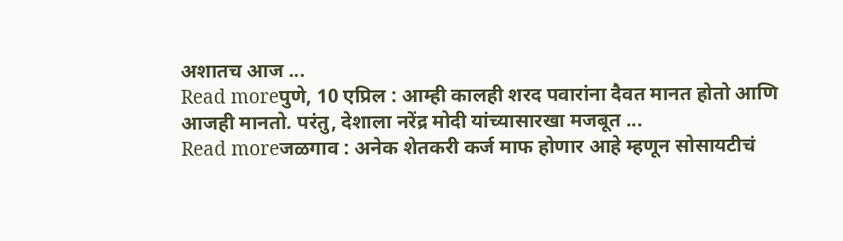अशातच आज ...
Read moreपुणे, 10 एप्रिल : आम्ही कालही शरद पवारांना दैवत मानत होतो आणि आजही मानतो. परंतु, देशाला नरेंद्र मोदी यांच्यासारखा मजबूत ...
Read moreजळगाव : अनेक शेतकरी कर्ज माफ होणार आहे म्हणून सोसायटीचं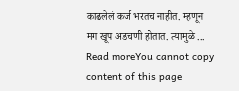काढलेलं कर्ज भरतच नाहीत. म्हणून मग खूप अडचणी होतात. त्यामुळे ...
Read moreYou cannot copy content of this page